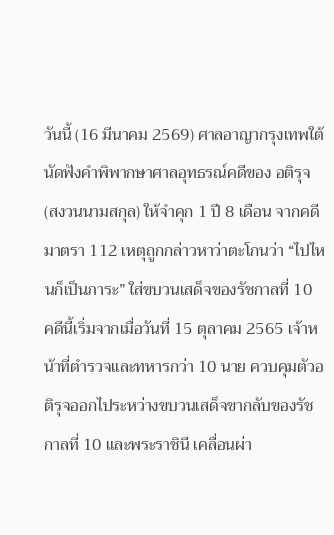วันนี้ (16 มีนาคม 2569) ศาลอาญากรุงเทพใต้นัดฟังคำพิพากษาศาลอุทธรณ์คดีของ อติรุจ (สงวนนามสกุล) ให้จำคุก 1 ปี 8 เดือน จากคดีมาตรา 112 เหตุถูกกล่าวหาว่าตะโกนว่า “ไปไหนก็เป็นภาระ” ใส่ขบวนเสด็จของรัชกาลที่ 10
คดีนี้เริ่มจากเมื่อวันที่ 15 ตุลาคม 2565 เจ้าหน้าที่ตำรวจและทหารกว่า 10 นาย ควบคุมตัวอติรุจออกไประหว่างขบวนเสด็จขากลับของรัชกาลที่ 10 และพระราชินี เคลื่อนผ่า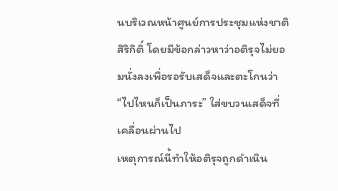นบริเวณหน้าศูนย์การประชุมแห่งชาติสิริกิติ์ โดยมีข้อกล่าวหาว่าอติรุจไม่ยอมนั่งลงเพื่อรอรับเสด็จและตะโกนว่า “ไปไหนก็เป็นภาระ” ใส่ขบวนเสด็จที่เคลื่อนผ่านไป
เหตุการณ์นี้ทำให้อติรุจถูกดำเนิน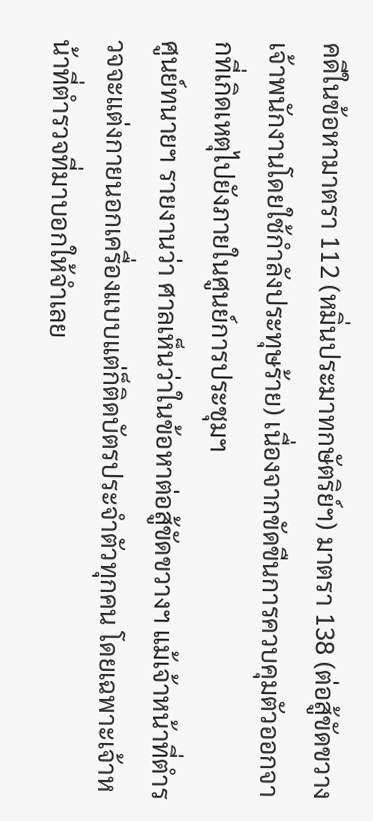คดีในข้อหามาตรา 112 (หมิ่นประมาทกษัตริย์ฯ) มาตรา 138 (ต่อสู้ขัดขวางเจ้าพนักงานโดยใช้กำลังประทุษร้าย) เนื่องจากขัดขืนการควบคุมตัวออกจากที่เกิดเหตุไปยังภายในศูนย์การประชุมฯ
ศูนย์ทนายฯ รายงานว่า ศาลเห็นว่าในข้อหาต่อสู้ขัดขวางฯ แม้เจ้าหน้าที่ตำรวจจะแต่งกายนอกเครื่องแบบแต่ก็ติดบัตรประจำตัวทุกคน โดยเฉพาะเจ้าหน้าที่ตำรวจที่มาบอกให้จำเลย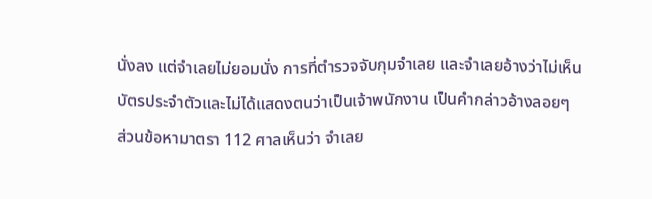นั่งลง แต่จำเลยไม่ยอมนั่ง การที่ตำรวจจับกุมจำเลย และจำเลยอ้างว่าไม่เห็นบัตรประจำตัวและไม่ได้แสดงตนว่าเป็นเจ้าพนักงาน เป็นคำกล่าวอ้างลอยๆ
ส่วนข้อหามาตรา 112 ศาลเห็นว่า จำเลย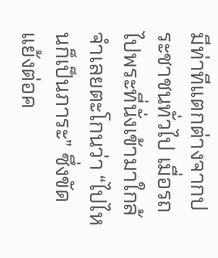มีท่าทีแตกต่างจากประชาชนทั่วไป เมื่อรถไปพระที่นั่งเข้ามาใกล้ จำเลยตะโกนว่า “ไปไหนก็เป็นภาระ” ซึ่งขัดแย้งต่อค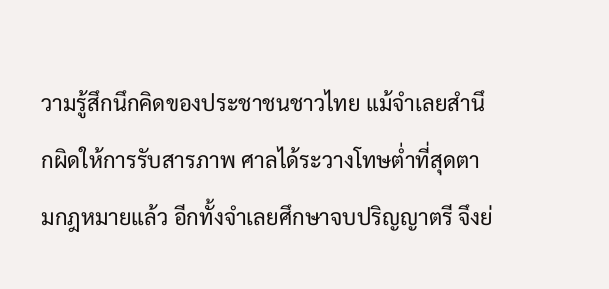วามรู้สึกนึกคิดของประชาชนชาวไทย แม้จำเลยสำนึกผิดให้การรับสารภาพ ศาลได้ระวางโทษต่ำที่สุดตามกฎหมายแล้ว อีกทั้งจำเลยศึกษาจบปริญญาตรี จึงย่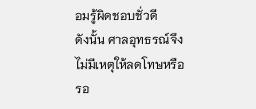อมรู้ผิดชอบชั่วดี
ดังนั้น ศาลอุทธรณ์จึงไม่มีเหตุให้ลดโทษหรือรอ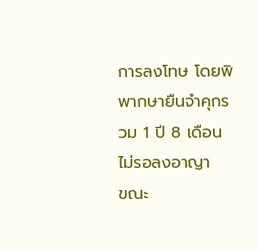การลงโทษ โดยพิพากษายืนจำคุกรวม 1 ปี 8 เดือน ไม่รอลงอาญา
ขณะ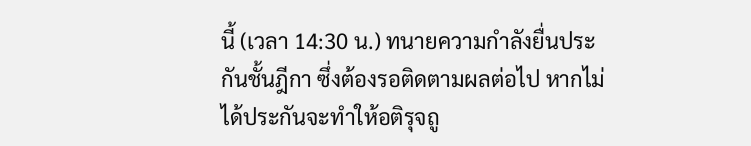นี้ (เวลา 14:30 น.) ทนายความกำลังยื่นประกันชั้นฎีกา ซึ่งต้องรอติดตามผลต่อไป หากไม่ได้ประกันจะทำให้อติรุจถู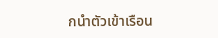กนำตัวเข้าเรือน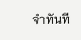จำทันที